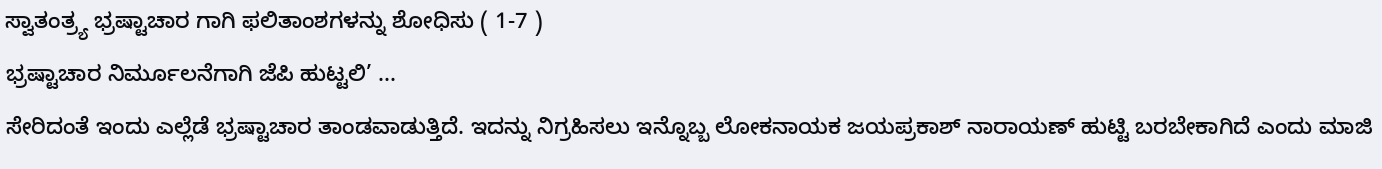ಸ್ವಾತಂತ್ರ್ಯ ಭ್ರಷ್ಟಾಚಾರ ಗಾಗಿ ಫಲಿತಾಂಶಗಳನ್ನು ಶೋಧಿಸು ( 1-7 )
ಭ್ರಷ್ಟಾಚಾರ ನಿರ್ಮೂಲನೆಗಾಗಿ ಜೆಪಿ ಹುಟ್ಟಲಿ’ ...
ಸೇರಿದಂತೆ ಇಂದು ಎಲ್ಲೆಡೆ ಭ್ರಷ್ಟಾಚಾರ ತಾಂಡವಾಡುತ್ತಿದೆ. ಇದನ್ನು ನಿಗ್ರಹಿಸಲು ಇನ್ನೊಬ್ಬ ಲೋಕನಾಯಕ ಜಯಪ್ರಕಾಶ್ ನಾರಾಯಣ್ ಹುಟ್ಟಿ ಬರಬೇಕಾಗಿದೆ ಎಂದು ಮಾಜಿ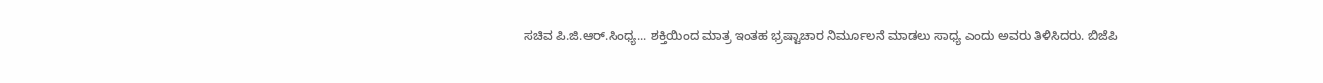ಸಚಿವ ಪಿ.ಜಿ.ಆರ್.ಸಿಂಧ್ಯ... ಶಕ್ತಿಯಿಂದ ಮಾತ್ರ ಇಂತಹ ಭ್ರಷ್ಟಾಚಾರ ನಿರ್ಮೂಲನೆ ಮಾಡಲು ಸಾಧ್ಯ ಎಂದು ಅವರು ತಿಳಿಸಿದರು. ಬಿಜೆಪಿ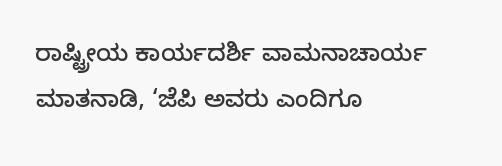ರಾಷ್ಟ್ರೀಯ ಕಾರ್ಯದರ್ಶಿ ವಾಮನಾಚಾರ್ಯ ಮಾತನಾಡಿ, ‘ಜೆಪಿ ಅವರು ಎಂದಿಗೂ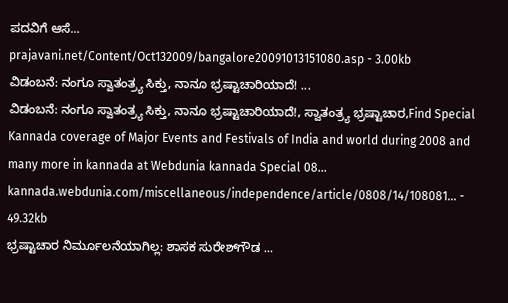ಪದವಿಗೆ ಆಸೆ...
prajavani.net/Content/Oct132009/bangalore20091013151080.asp - 3.00kb
ವಿಡಂಬನೆ: ನಂಗೂ ಸ್ವಾತಂತ್ರ್ಯ ಸಿಕ್ತು, ನಾನೂ ಭ್ರಷ್ಟಾಚಾರಿಯಾದೆ! ...
ವಿಡಂಬನೆ: ನಂಗೂ ಸ್ವಾತಂತ್ರ್ಯ ಸಿಕ್ತು, ನಾನೂ ಭ್ರಷ್ಟಾಚಾರಿಯಾದೆ!, ಸ್ವಾತಂತ್ರ್ಯ ಭ್ರಷ್ಟಾಚಾರ,Find Special Kannada coverage of Major Events and Festivals of India and world during 2008 and many more in kannada at Webdunia kannada Special 08...
kannada.webdunia.com/miscellaneous/independence/article/0808/14/108081... - 49.32kb
ಭ್ರಷ್ಟಾಚಾರ ನಿರ್ಮೂಲನೆಯಾಗಿಲ್ಲ: ಶಾಸಕ ಸುರೇಶ್‌ಗೌಡ ...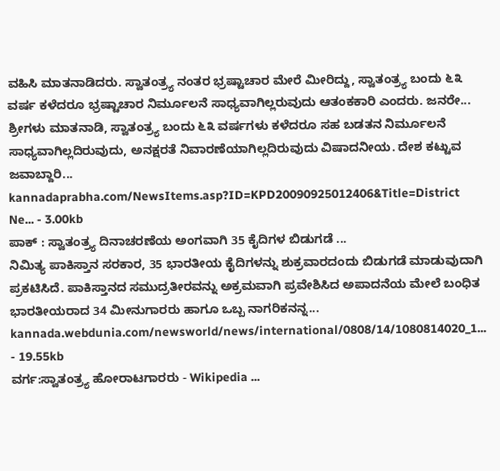ವಹಿಸಿ ಮಾತನಾಡಿದರು. ಸ್ವಾತಂತ್ರ್ಯ ನಂತರ ಭ್ರಷ್ಟಾಚಾರ ಮೇರೆ ಮೀರಿದ್ದು, ಸ್ವಾತಂತ್ರ್ಯ ಬಂದು ೬೩ ವರ್ಷ ಕಳೆದರೂ ಭ್ರಷ್ಟಾಚಾರ ನಿರ್ಮೂಲನೆ ಸಾಧ್ಯವಾಗಿಲ್ಲರುವುದು ಆತಂಕಕಾರಿ ಎಂದರು. ಜನರೇ... ಶ್ರೀಗಳು ಮಾತನಾಡಿ, ಸ್ವಾತಂತ್ರ್ಯ ಬಂದು ೬೩ ವರ್ಷಗಳು ಕಳೆದರೂ ಸಹ ಬಡತನ ನಿರ್ಮೂಲನೆ ಸಾಧ್ಯವಾಗಿಲ್ಲದಿರುವುದು, ಅನಕ್ಷರತೆ ನಿವಾರಣೆಯಾಗಿಲ್ಲದಿರುವುದು ವಿಷಾದನೀಯ. ದೇಶ ಕಟ್ಟುವ ಜವಾಬ್ದಾರಿ...
kannadaprabha.com/NewsItems.asp?ID=KPD20090925012406&Title=District Ne... - 3.00kb
ಪಾಕ್ : ಸ್ವಾತಂತ್ರ್ಯ ದಿನಾಚರಣೆಯ ಅಂಗವಾಗಿ 35 ಕೈದಿಗಳ ಬಿಡುಗಡೆ ...
ನಿಮಿತ್ಯ ಪಾಕಿಸ್ತಾನ ಸರಕಾರ, 35 ಭಾರತೀಯ ಕೈದಿಗಳನ್ನು ಶುಕ್ರವಾರದಂದು ಬಿಡುಗಡೆ ಮಾಡುವುದಾಗಿ ಪ್ರಕಟಿಸಿದೆ. ಪಾಕಿಸ್ತಾನದ ಸಮುದ್ರತೀರವನ್ನು ಅಕ್ರಮವಾಗಿ ಪ್ರವೇಶಿಸಿದ ಅಪಾದನೆಯ ಮೇಲೆ ಬಂಧಿತ ಭಾರತೀಯರಾದ 34 ಮೀನುಗಾರರು ಹಾಗೂ ಒಬ್ಬ ನಾಗರಿಕನನ್ನ...
kannada.webdunia.com/newsworld/news/international/0808/14/1080814020_1... - 19.55kb
ವರ್ಗ:ಸ್ವಾತಂತ್ರ್ಯ ಹೋರಾಟಗಾರರು - Wikipedia ...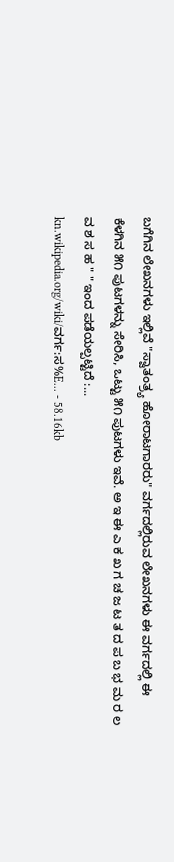ಬಗೆಗಿನ ಲೇಖನಗಳು ಇಲ್ಲಿವೆ "ಸ್ವಾತಂತ್ರ್ಯ ಹೋರಾಟಗಾರರು" ವರ್ಗದಲ್ಲಿರುವ ಲೇಖನಗಳು ಈ ವರ್ಗದಲ್ಲಿ ಈ ಕೆಳಗಿನ ೫೧ ಪುಟಗಳನ್ನು ಸೇರಿಸಿ, ಒಟ್ಟು ೫೧ ಪುಟಗಳು ಇವೆ. ಅ ಇ ಈ ಎ ಕ ಖ ಗ ಚ ಜ ಟ ತ ದ ಪ ಬ ಭ ಮ ರ ಲ ವ ಶ ಸ ಹ " " ಇಂದ ಪಡೆಯಲ್ಪಟ್ಟಿದೆ :...
kn.wikipedia.org/wiki/ವರ್ಗ:ಸ%E... - 58.16kb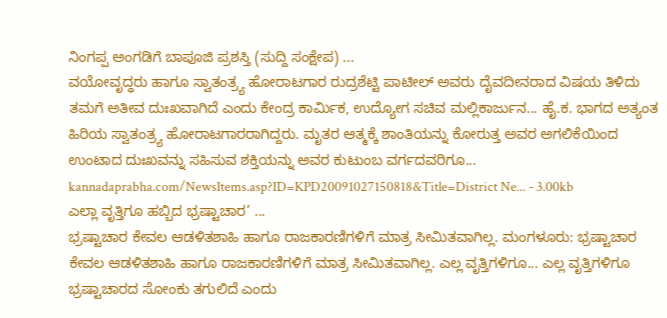ನಿಂಗಪ್ಪ ಅಂಗಡಿಗೆ ಬಾಪೂಜಿ ಪ್ರಶಸ್ತಿ (ಸುದ್ದಿ ಸಂಕ್ಷೇಪ) ...
ವಯೋವೃದ್ಧರು ಹಾಗೂ ಸ್ವಾತಂತ್ರ್ಯ ಹೋರಾಟಗಾರ ರುದ್ರಶೆಟ್ಟಿ ಪಾಟೀಲ್‌ ಅವರು ದೈವದೀನರಾದ ವಿಷಯ ತಿಳಿದು ತಮಗೆ ಅತೀವ ದುಃಖವಾಗಿದೆ ಎಂದು ಕೇಂದ್ರ ಕಾರ್ಮಿಕ, ಉದ್ಯೋಗ ಸಚಿವ ಮಲ್ಲಿಕಾರ್ಜುನ... ಹೈ.ಕ. ಭಾಗದ ಅತ್ಯಂತ ಹಿರಿಯ ಸ್ವಾತಂತ್ರ್ಯ ಹೋರಾಟಗಾರರಾಗಿದ್ದರು. ಮೃತರ ಆತ್ಮಕ್ಕೆ ಶಾಂತಿಯನ್ನು ಕೋರುತ್ತ ಅವರ ಅಗಲಿಕೆಯಿಂದ ಉಂಟಾದ ದುಃಖವನ್ನು ಸಹಿಸುವ ಶಕ್ತಿಯನ್ನು ಅವರ ಕುಟುಂಬ ವರ್ಗದವರಿಗೂ...
kannadaprabha.com/NewsItems.asp?ID=KPD20091027150818&Title=District Ne... - 3.00kb
ಎಲ್ಲಾ ವೃತ್ತಿಗೂ ಹಬ್ಬಿದ ಭ್ರಷ್ಟಾಚಾರ’ ...
ಭ್ರಷ್ಟಾಚಾರ ಕೇವಲ ಆಡಳಿತಶಾಹಿ ಹಾಗೂ ರಾಜಕಾರಣಿಗಳಿಗೆ ಮಾತ್ರ ಸೀಮಿತವಾಗಿಲ್ಲ. ಮಂಗಳೂರು: ಭ್ರಷ್ಟಾಚಾರ ಕೇವಲ ಆಡಳಿತಶಾಹಿ ಹಾಗೂ ರಾಜಕಾರಣಿಗಳಿಗೆ ಮಾತ್ರ ಸೀಮಿತವಾಗಿಲ್ಲ. ಎಲ್ಲ ವೃತ್ತಿಗಳಿಗೂ... ಎಲ್ಲ ವೃತ್ತಿಗಳಿಗೂ ಭ್ರಷ್ಟಾಚಾರದ ಸೋಂಕು ತಗುಲಿದೆ ಎಂದು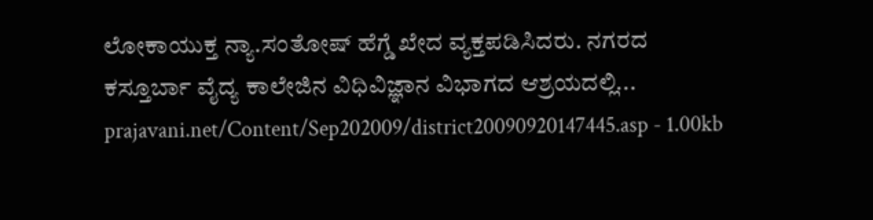ಲೋಕಾಯುಕ್ತ ನ್ಯಾ.ಸಂತೋಷ್ ಹೆಗ್ಡೆ ಖೇದ ವ್ಯಕ್ತಪಡಿಸಿದರು. ನಗರದ ಕಸ್ತೂರ್ಬಾ ವೈದ್ಯ ಕಾಲೇಜಿನ ವಿಧಿವಿಜ್ಞಾನ ವಿಭಾಗದ ಆಶ್ರಯದಲ್ಲಿ...
prajavani.net/Content/Sep202009/district20090920147445.asp - 1.00kb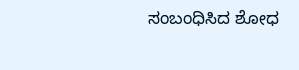ಸಂಬಂಧಿಸಿದ ಶೋಧ